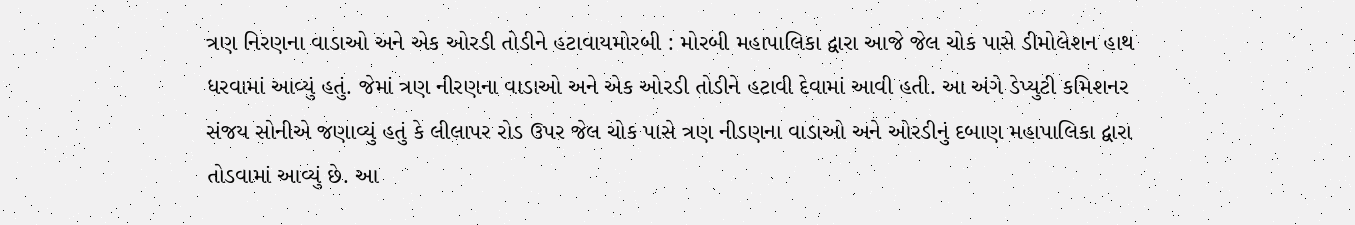ત્રણ નિરણના વાડાઓ અને એક ઓરડી તોડીને હટાવાયમોરબી : મોરબી મહાપાલિકા દ્વારા આજે જેલ ચોક પાસે ડીમોલેશન હાથ ધરવામાં આવ્યું હતું. જેમાં ત્રણ નીરણના વાડાઓ અને એક ઓરડી તોડીને હટાવી દેવામાં આવી હતી. આ અંગે ડેપ્યુટી કમિશનર સંજય સોનીએ જણાવ્યું હતું કે લીલાપર રોડ ઉપર જેલ ચોક પાસે ત્રણ નીડણના વાડાઓ અને ઓરડીનું દબાણ મહાપાલિકા દ્વારા તોડવામાં આવ્યું છે. આ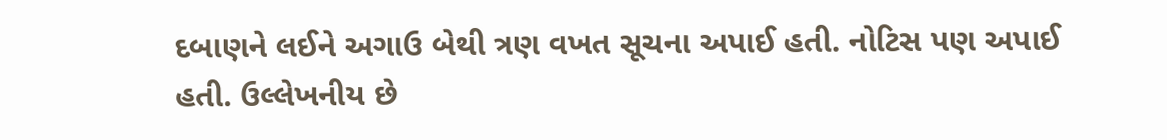દબાણને લઈને અગાઉ બેથી ત્રણ વખત સૂચના અપાઈ હતી. નોટિસ પણ અપાઈ હતી. ઉલ્લેખનીય છે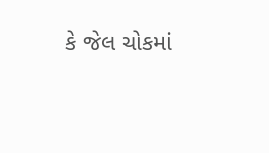કે જેલ ચોકમાં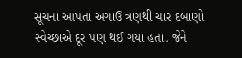સૂચના આપતા અગાઉ ત્રણથી ચાર દબાણો સ્વેચ્છાએ દૂર પણ થઈ ગયા હતા. જેને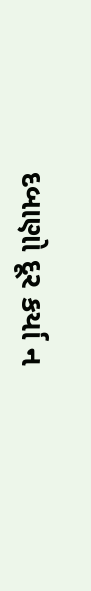દબાણો દૂર કર્યા ન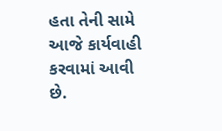હતા તેની સામે આજે કાર્યવાહી કરવામાં આવી છે.